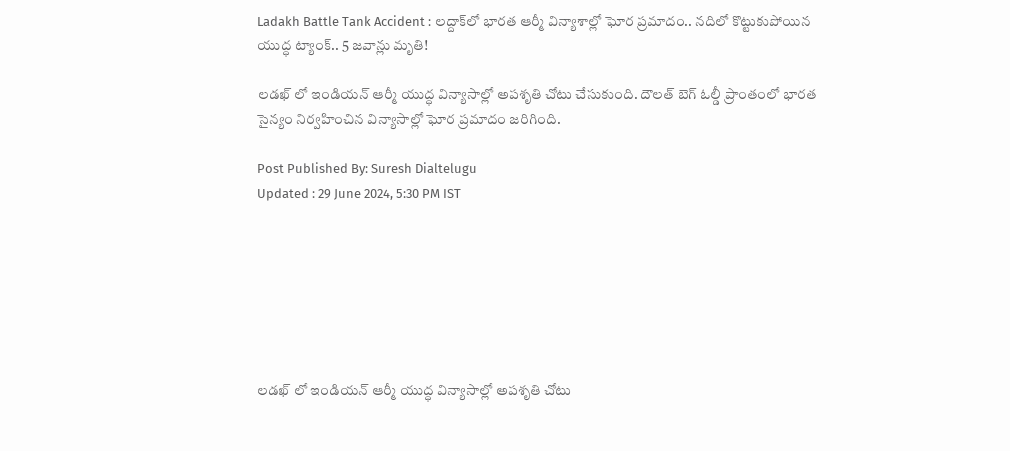Ladakh Battle Tank Accident : లద్దాక్‌లో భారత ఆర్మీ విన్యాశాల్లో ఘోర ప్రమాదం.. నదిలో కొట్టుకుపోయిన యుద్ధ ట్యాంక్.. 5 జవాన్లు మృతి!

లడఖ్ లో ఇండియన్ ఆర్మీ యుద్ధ విన్యాసాల్లో అపశృతి చోటు చేసుకుంది. దౌలత్ బెగ్ ఓల్డీ ప్రాంతంలో భారత సైన్యం నిర్వహించిన విన్యాసాల్లో ఘోర ప్రమాదం జరిగింది.

Post Published By: Suresh Dialtelugu
Updated : 29 June 2024, 5:30 PM IST







లడఖ్ లో ఇండియన్ ఆర్మీ యుద్ధ విన్యాసాల్లో అపశృతి చోటు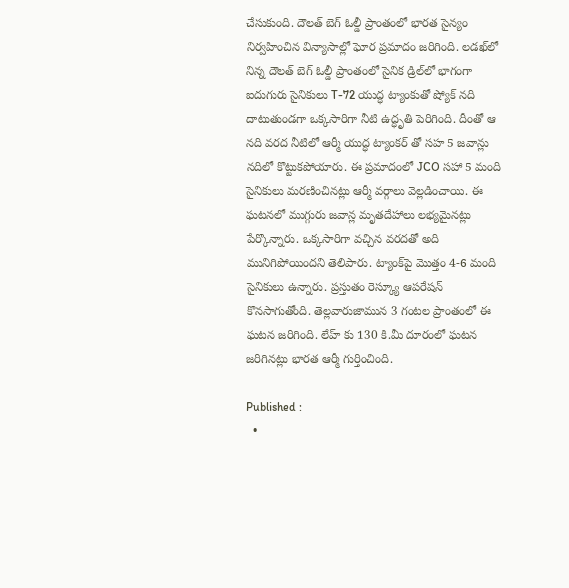చేసుకుంది. దౌలత్ బెగ్ ఓల్డీ ప్రాంతంలో భారత సైన్యం నిర్వహించిన విన్యాసాల్లో ఘోర ప్రమాదం జరిగింది. లడఖ్‌లో నిన్న దౌలత్‌ బెగ్‌ ఓల్డీ ప్రాంతంలో సైనిక డ్రిల్‌లో భాగంగా ఐదుగురు సైనికులు T-72 యుద్ధ ట్యాంకుతో ష్యోక్ నది దాటుతుండగా ఒక్కసారిగా నీటి ఉద్ధృతి పెరిగింది. దీంతో ఆ నది వరద నీటిలో ఆర్మీ యుద్ధ ట్యాంకర్ తో సహ 5 జవాన్లు నదిలో కొట్టుకపోయారు. ఈ ప్రమాదంలో JCO సహా 5 మంది సైనికులు మరణించినట్లు ఆర్మీ వర్గాలు వెల్లడించాయి. ఈ ఘటనలో ముగ్గురు జవాన్ల మృతదేహాలు లభ్యమైనట్లు పేర్కొన్నారు. ఒక్కసారిగా వచ్చిన వరదతో అది మునిగిపోయిందని తెలిపారు. ట్యాంక్‌పై మొత్తం 4-6 మంది సైనికులు ఉన్నారు. ప్రస్తుతం రెస్క్యూ ఆపరేషన్ కొనసాగుతోంది. తెల్లవారుజామున 3 గంటల ప్రాంతంలో ఈ ఘటన జరిగింది. లేహ్ కు 130 కి.మీ దూరంలో ఘటన జరిగినట్లు భారత ఆర్మీ గుర్తించింది.

Published :
  •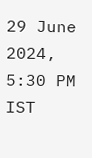29 June 2024, 5:30 PM IST